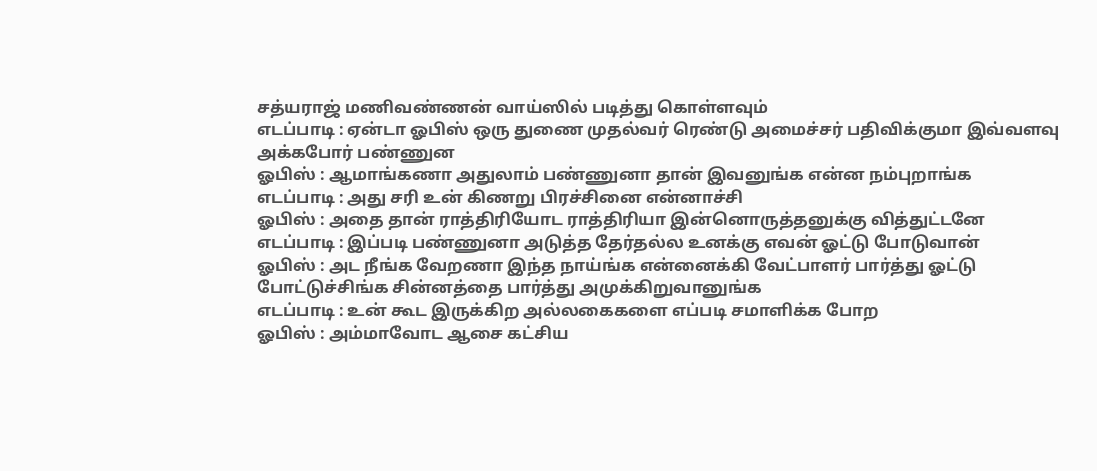சத்யராஜ் மணிவண்ணன் வாய்ஸில் படித்து கொள்ளவும்
எடப்பாடி : ஏன்டா ஓபிஸ் ஒரு துணை முதல்வர் ரெண்டு அமைச்சர் பதிவிக்குமா இவ்வளவு அக்கபோர் பண்ணுன
ஓபிஸ் : ஆமாங்கணா அதுலாம் பண்ணுனா தான் இவனுங்க என்ன நம்புறாங்க
எடப்பாடி : அது சரி உன் கிணறு பிரச்சினை என்னாச்சி
ஓபிஸ் : அதை தான் ராத்திரியோட ராத்திரியா இன்னொருத்தனுக்கு வித்துட்டனே
எடப்பாடி : இப்படி பண்ணுனா அடுத்த தேர்தல்ல உனக்கு எவன் ஓட்டு போடுவான்
ஓபிஸ் : அட நீங்க வேறணா இந்த நாய்ங்க என்னைக்கி வேட்பாளர் பார்த்து ஓட்டு போட்டுச்சிங்க சின்னத்தை பார்த்து அமுக்கிறுவானுங்க
எடப்பாடி : உன் கூட இருக்கிற அல்லகைகளை எப்படி சமாளிக்க போற
ஓபிஸ் : அம்மாவோட ஆசை கட்சிய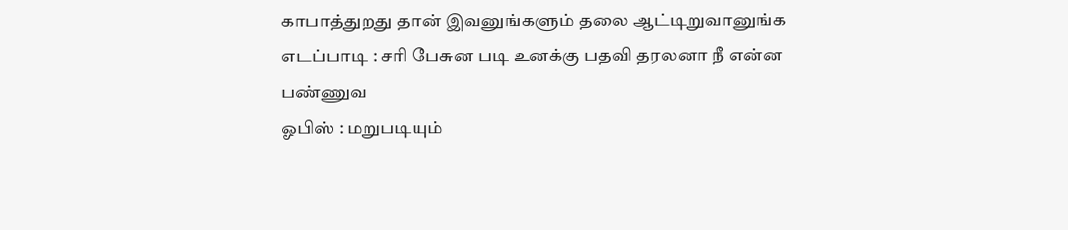காபாத்துறது தான் இவனுங்களும் தலை ஆட்டிறுவானுங்க
எடப்பாடி : சரி பேசுன படி உனக்கு பதவி தரலனா நீ என்ன பண்ணுவ
ஓபிஸ் : மறுபடியும்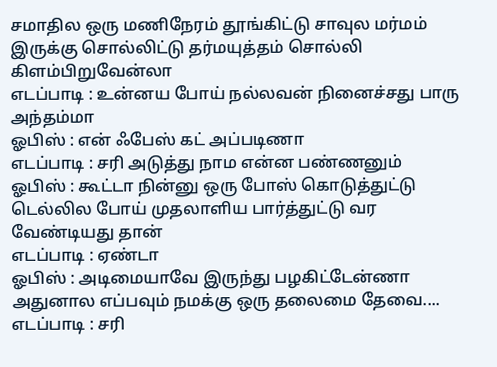சமாதில ஒரு மணிநேரம் தூங்கிட்டு சாவுல மர்மம் இருக்கு சொல்லிட்டு தர்மயுத்தம் சொல்லி கிளம்பிறுவேன்லா
எடப்பாடி : உன்னய போய் நல்லவன் நினைச்சது பாரு அந்தம்மா
ஓபிஸ் : என் ஃபேஸ் கட் அப்படிணா
எடப்பாடி : சரி அடுத்து நாம என்ன பண்ணனும்
ஓபிஸ் : கூட்டா நின்னு ஒரு போஸ் கொடுத்துட்டு டெல்லில போய் முதலாளிய பார்த்துட்டு வர வேண்டியது தான்
எடப்பாடி : ஏண்டா
ஓபிஸ் : அடிமையாவே இருந்து பழகிட்டேன்ணா அதுனால எப்பவும் நமக்கு ஒரு தலைமை தேவை....
எடப்பாடி : சரி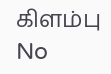கிளம்பு
No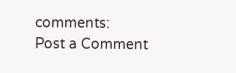comments:
Post a Comment